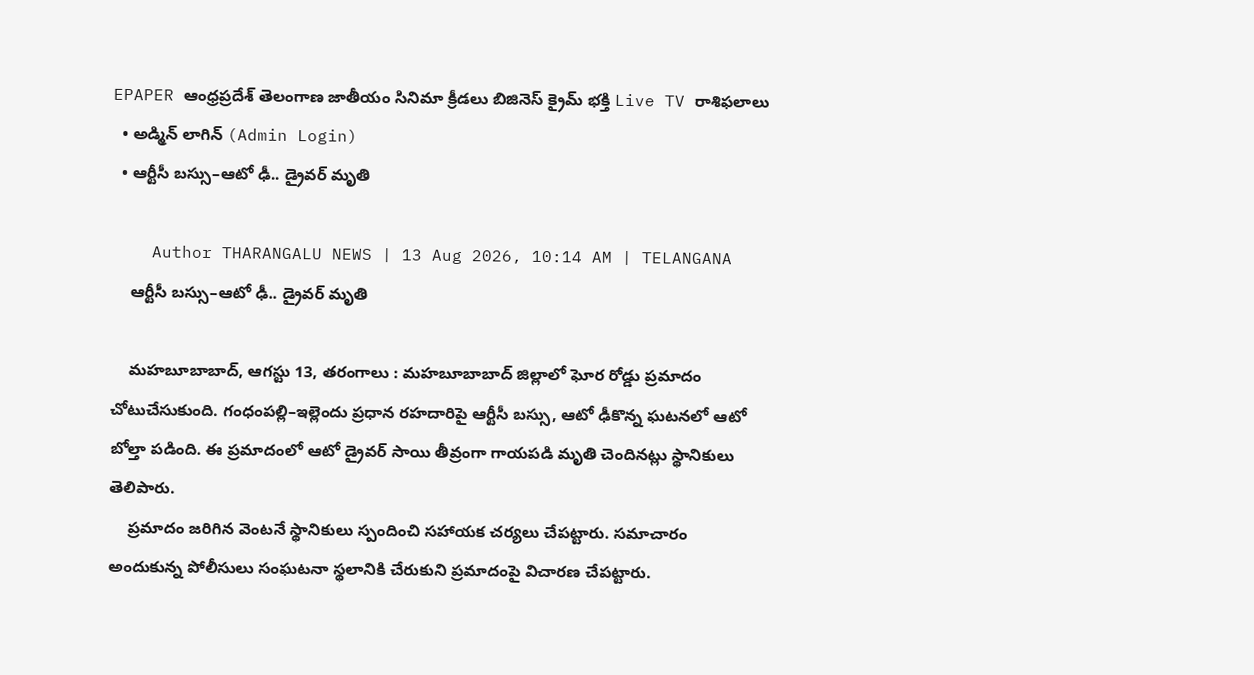EPAPER ఆంధ్రప్రదేశ్ తెలంగాణ జాతీయం సినిమా క్రీడలు బిజినెస్ క్రైమ్ భక్తి Live TV రాశిఫలాలు
  • అడ్మిన్ లాగిన్ (Admin Login)
  • ఆర్టీసీ బస్సు–ఆటో ఢీ.. డ్రైవర్ మృతి

    Author THARANGALU NEWS | 13 Aug 2026, 10:14 AM | TELANGANA
    ఆర్టీసీ బస్సు–ఆటో ఢీ.. డ్రైవర్ మృతి

    మహబూబాబాద్, ఆగస్టు 13, తరంగాలు : మహబూబాబాద్ జిల్లాలో ఘోర రోడ్డు ప్రమాదం చోటుచేసుకుంది. గంధంపల్లి–ఇల్లెందు ప్రధాన రహదారిపై ఆర్టీసీ బస్సు, ఆటో ఢీకొన్న ఘటనలో ఆటో బోల్తా పడింది. ఈ ప్రమాదంలో ఆటో డ్రైవర్ సాయి తీవ్రంగా గాయపడి మృతి చెందినట్లు స్థానికులు తెలిపారు.
    ప్రమాదం జరిగిన వెంటనే స్థానికులు స్పందించి సహాయక చర్యలు చేపట్టారు. సమాచారం అందుకున్న పోలీసులు సంఘటనా స్థలానికి చేరుకుని ప్రమాదంపై విచారణ చేపట్టారు.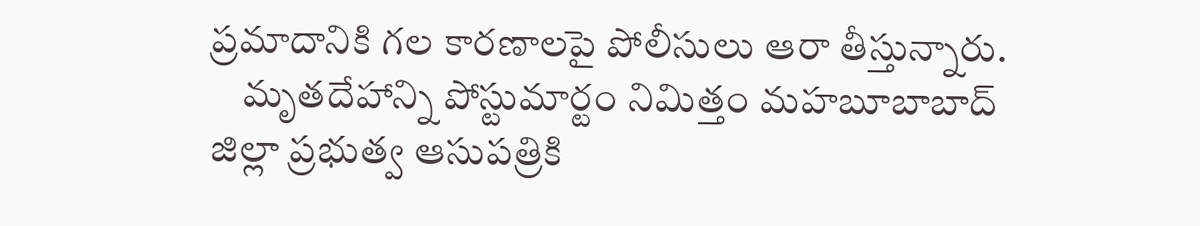ప్రమాదానికి గల కారణాలపై పోలీసులు ఆరా తీస్తున్నారు.
    మృతదేహాన్ని పోస్టుమార్టం నిమిత్తం మహబూబాబాద్ జిల్లా ప్రభుత్వ ఆసుపత్రికి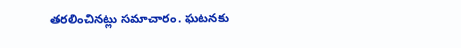తరలించినట్లు సమాచారం. ఘటనకు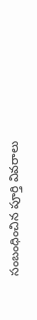సంబంధించిన పూర్తి వివరాలు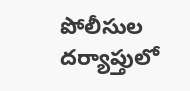పోలీసుల దర్యాప్తులో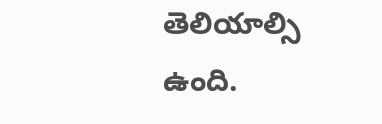తెలియాల్సి ఉంది.